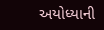અયોધ્યાની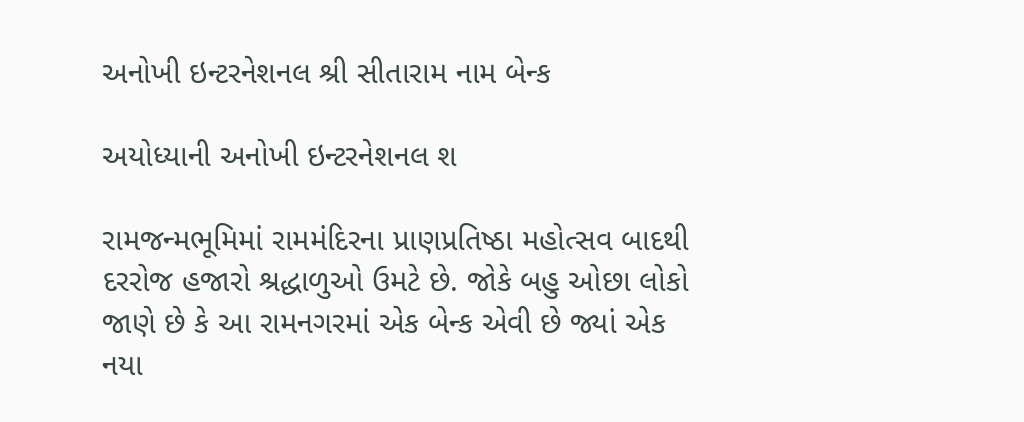અનોખી ઇન્ટરનેશનલ શ્રી સીતારામ નામ બેન્ક

અયોધ્યાની અનોખી ઇન્ટરનેશનલ શ

રામજન્મભૂમિમાં રામમંદિરના પ્રાણપ્રતિષ્ઠા મહોત્સવ બાદથી દરરોજ હજારો શ્રદ્ધાળુઓ ઉમટે છે. જોકે બહુ ઓછા લોકો જાણે છે કે આ રામનગરમાં એક બેન્ક એવી છે જ્યાં એક નયા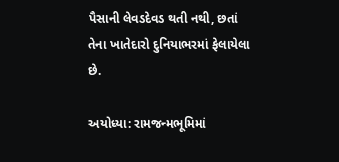પૈસાની લેવડદેવડ થતી નથી, છતાં તેના ખાતેદારો દુનિયાભરમાં ફેલાયેલા છે.

અયોધ્યા: રામજન્મભૂમિમાં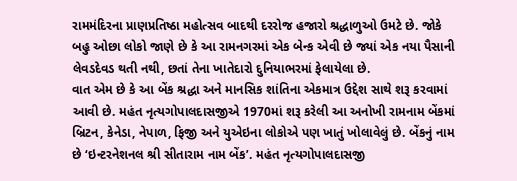રામમંદિરના પ્રાણપ્રતિષ્ઠા મહોત્સવ બાદથી દરરોજ હજારો શ્રદ્ધાળુઓ ઉમટે છે. જોકે બહુ ઓછા લોકો જાણે છે કે આ રામનગરમાં એક બેન્ક એવી છે જ્યાં એક નયા પૈસાની લેવડદેવડ થતી નથી, છતાં તેના ખાતેદારો દુનિયાભરમાં ફેલાયેલા છે.
વાત એમ છે કે આ બેંક શ્રદ્ધા અને માનસિક શાંતિના એકમાત્ર ઉદ્દેશ સાથે શરૂ કરવામાં આવી છે. મહંત નૃત્યગોપાલદાસજીએ 1970માં શરૂ કરેલી આ અનોખી રામનામ બેંકમાં બ્રિટન, કેનેડા, નેપાળ, ફિજી અને યુએઇના લોકોએ પણ ખાતું ખોલાવેલું છે. બેંકનું નામ છે ‘ઇન્ટરનેશનલ શ્રી સીતારામ નામ બેંક’. મહંત નૃત્યગોપાલદાસજી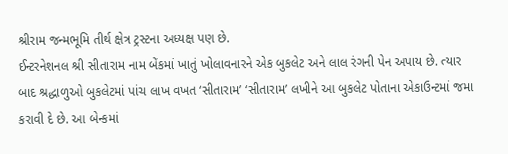શ્રીરામ જન્મભૂમિ તીર્થ ક્ષેત્ર ટ્રસ્ટના અધ્યક્ષ પણ છે.
ઈન્ટરનેશનલ શ્રી સીતારામ નામ બેંકમાં ખાતું ખોલાવનારને એક બુકલેટ અને લાલ રંગની પેન અપાય છે. ત્યાર બાદ શ્રદ્ધાળુઓ બુકલેટમાં પાંચ લાખ વખત ‘સીતારામ’ ‘સીતારામ’ લખીને આ બુકલેટ પોતાના એકાઉન્ટમાં જમા કરાવી દે છે. આ બેન્કમાં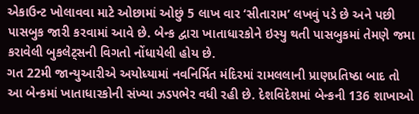એકાઉન્ટ ખોલાવવા માટે ઓછામાં ઓછું 5 લાખ વાર ‘સીતારામ’ લખવું પડે છે અને પછી પાસબુક જારી કરવામાં આવે છે. બેન્ક દ્વારા ખાતાધારકોને ઇસ્યુ થતી પાસબુકમાં તેમણે જમા કરાવેલી બુકલેટ્સની વિગતો નોંધાયેલી હોય છે.
ગત 22મી જાન્યુઆરીએ અયોધ્યામાં નવનિર્મિત મંદિરમાં રામલલાની પ્રાણપ્રતિષ્ઠા બાદ તો આ બેન્કમાં ખાતાધારકોની સંખ્યા ઝડપભેર વધી રહી છે. દેશવિદેશમાં બેન્કની 136 શાખાઓ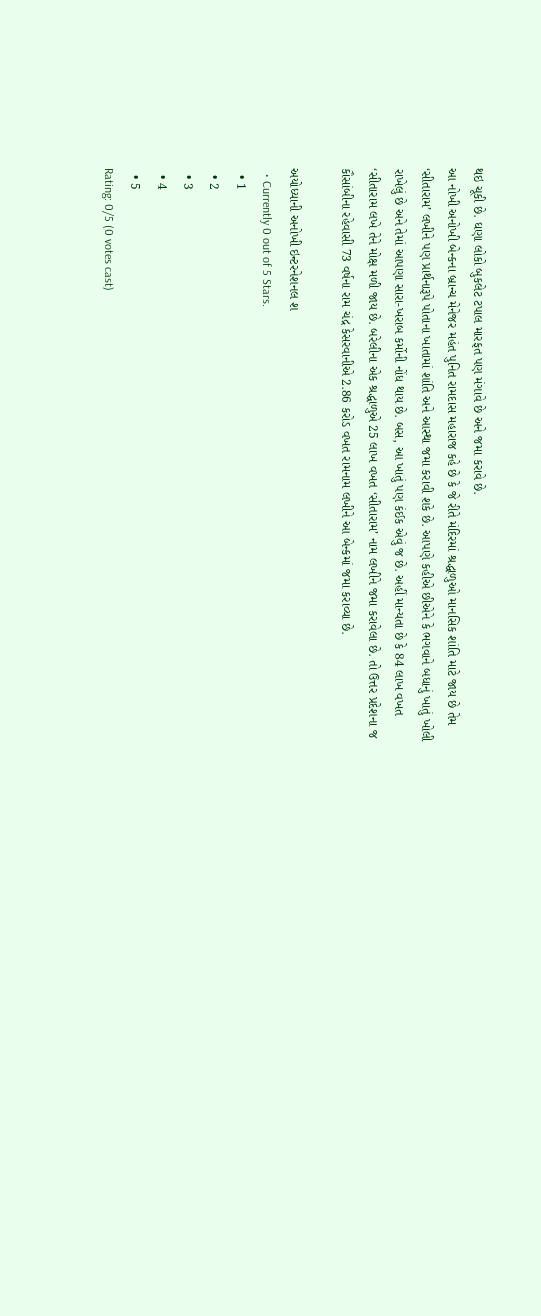થઇ ચૂકી છે. ઘણા લોકો બુકલેટ ટપાલ મારફત પણ મંગાવે છે અને જમા કરાવે છે.
આ નોખી અનોખી બેન્કના બ્રાન્ચ મેનેજર મહંત પુનિત રામદાસ મહારાજ કહે છે કે જે રીતે મંદિરમાં શ્રદ્ધાળુઓ માનસિક શાંતિ માટે જાય છે તેમ ‘સીતારામ’ લખીને પણ પ્રાર્થનારૂપે પોતાના ખાતામાં શાંતિ અને આસ્થા જમા કરાવી શકે છે. આપણે કહીએ છીએને કે ભગવાને બધાનું ખાતું ખોલી રાખેલું છે અને તેમાં આપણા સારા-ખરાબ કર્મોની નોંધ થાય છે. બસ, આ ખાતું પણ કંઈક એવું જ છે. અહીં માન્યતા છે કે 84 લાખ વખત ‘સીતારામ લખે તેને મોક્ષ મળી જાય છે. બરેલીના એક શ્રદ્ધાળુએ 25 લાખ વખત ‘સીતારામ’ નામ લખીને જમા કરાવેલા છે. તો ઉત્તર પ્રદેશના જ કૌસાંબીના રહેવાસી 73 વર્ષના રામ ચંદ્ર કેસરવાનીએ 2.86 કરોડ વખત રામનામ લખીને આ બેન્કમાં જમા કરાવ્યા છે.

અયોધ્યાની અનોખી ઇન્ટરનેશનલ શ
  • Currently 0 out of 5 Stars.
  • 1
  • 2
  • 3
  • 4
  • 5
Rating: 0/5 (0 votes cast)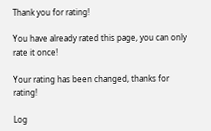Thank you for rating!

You have already rated this page, you can only rate it once!

Your rating has been changed, thanks for rating!

Log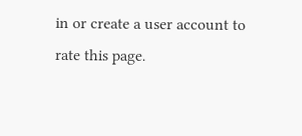in or create a user account to rate this page.